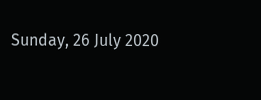Sunday, 26 July 2020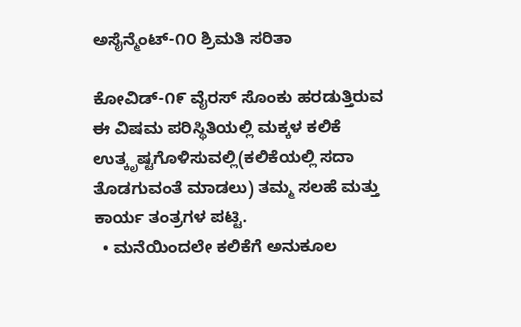ಅಸೈನ್ಮೆಂಟ್-೧೦ ಶ್ರಿಮತಿ ಸರಿತಾ

ಕೋವಿಡ್-೧೯ ವೈರಸ್ ಸೊಂಕು ಹರಡುತ್ತಿರುವ ಈ ವಿಷಮ ಪರಿಸ್ಥಿತಿಯಲ್ಲಿ ಮಕ್ಕಳ ಕಲಿಕೆ ಉತ್ಕೃಷ್ಟಗೊಳಿಸುವಲ್ಲಿ(ಕಲಿಕೆಯಲ್ಲಿ ಸದಾ ತೊಡಗುವಂತೆ ಮಾಡಲು) ತಮ್ಮ ಸಲಹೆ ಮತ್ತು ಕಾರ್ಯ ತಂತ್ರಗಳ ಪಟ್ಟಿ.
  • ಮನೆಯಿಂದಲೇ ಕಲಿಕೆಗೆ ಅನುಕೂಲ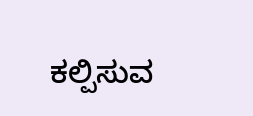ಕಲ್ಪಿಸುವ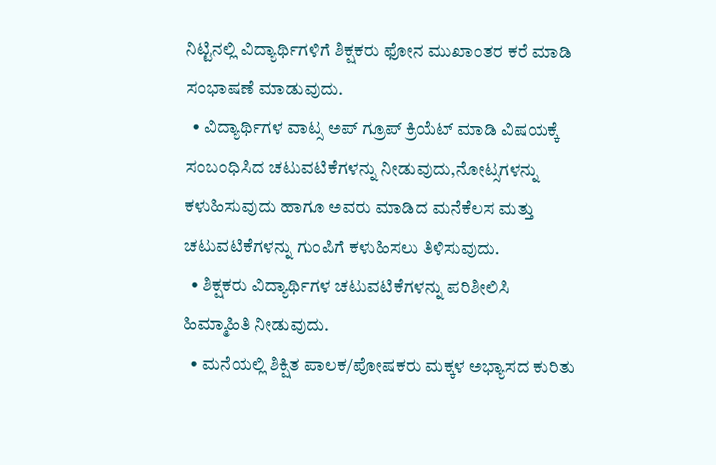ನಿಟ್ಟಿನಲ್ಲಿ ವಿದ್ಯಾರ್ಥಿಗಳಿಗೆ ಶಿಕ್ಷಕರು ಫೋನ ಮುಖಾಂತರ ಕರೆ ಮಾಡಿ ಸಂಭಾಷಣೆ ಮಾಡುವುದು.
  • ವಿದ್ಯಾರ್ಥಿಗಳ ವಾಟ್ಸ ಅಪ್ ಗ್ರೂಪ್ ಕ್ರಿಯೆಟ್ ಮಾಡಿ ವಿಷಯಕ್ಕೆ ಸಂಬಂಧಿಸಿದ ಚಟುವಟಿಕೆಗಳನ್ನು ನೀಡುವುದು,ನೋಟ್ಸಗಳನ್ನು ಕಳುಹಿಸುವುದು ಹಾಗೂ ಅವರು ಮಾಡಿದ ಮನೆಕೆಲಸ ಮತ್ತು ಚಟುವಟಿಕೆಗಳನ್ನು ಗುಂಪಿಗೆ ಕಳುಹಿಸಲು ತಿಳಿಸುವುದು.
  • ಶಿಕ್ಷಕರು ವಿದ್ಯಾರ್ಥಿಗಳ ಚಟುವಟಿಕೆಗಳನ್ನು ಪರಿಶೀಲಿಸಿ ಹಿಮ್ಮಾಹಿತಿ ನೀಡುವುದು.
  • ಮನೆಯಲ್ಲಿ ಶಿಕ್ಷಿತ ಪಾಲಕ/ಪೋಷಕರು ಮಕ್ಕಳ ಅಭ್ಯಾಸದ ಕುರಿತು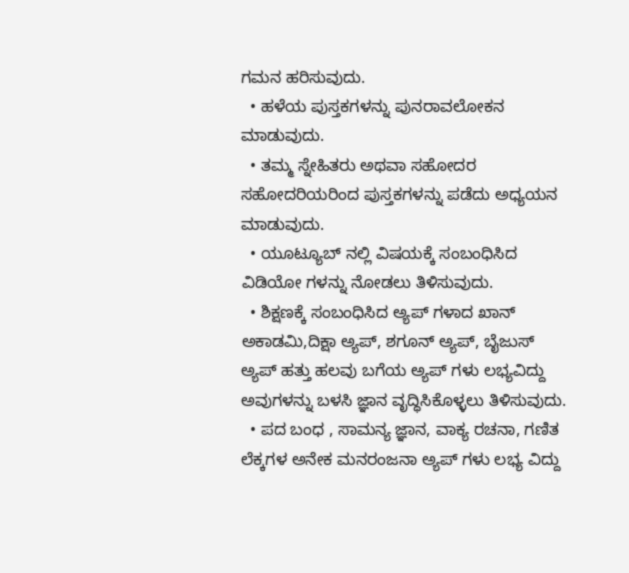ಗಮನ ಹರಿಸುವುದು.
  • ಹಳೆಯ ಪುಸ್ತಕಗಳನ್ನು ಪುನರಾವಲೋಕನ ಮಾಡುವುದು.
  • ತಮ್ಮ ಸ್ನೇಹಿತರು ಅಥವಾ ಸಹೋದರ ಸಹೋದರಿಯರಿಂದ ಪುಸ್ತಕಗಳನ್ನು ಪಡೆದು ಅಧ್ಯಯನ ಮಾಡುವುದು.
  • ಯೂಟ್ಯೂಬ್ ನಲ್ಲಿ ವಿಷಯಕ್ಕೆ ಸಂಬಂಧಿಸಿದ ವಿಡಿಯೋ ಗಳನ್ನು ನೋಡಲು ತಿಳಿಸುವುದು.
  • ಶಿಕ್ಷಣಕ್ಕೆ ಸಂಬಂಧಿಸಿದ ಅ್ಯಪ್ ಗಳಾದ ಖಾನ್ ಅಕಾಡಮಿ,ದಿಕ್ಷಾ ಅ್ಯಪ್, ಶಗೂನ್ ಅ್ಯಪ್, ಬೈಜುಸ್ ಅ್ಯಪ್ ಹತ್ತು ಹಲವು ಬಗೆಯ ಅ್ಯಪ್ ಗಳು ಲಭ್ಯವಿದ್ದು ಅವುಗಳನ್ನು ಬಳಸಿ ಜ್ಞಾನ ವೃದ್ಧಿಸಿಕೊಳ್ಳಲು ತಿಳಿಸುವುದು.
  • ಪದ ಬಂಧ , ಸಾಮನ್ಯ ಜ್ಞಾನ, ವಾಕ್ಯ ರಚನಾ, ಗಣಿತ ಲೆಕ್ಕಗಳ ಅನೇಕ ಮನರಂಜನಾ ಅ್ಯಪ್ ಗಳು ಲಭ್ಯ ವಿದ್ದು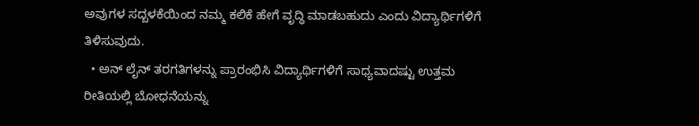ಅವುಗಳ ಸದ್ಬಳಕೆಯಿಂದ ನಮ್ಮ ಕಲಿಕೆ ಹೇಗೆ ವೃದ್ಧಿ ಮಾಡಬಹುದು ಎಂದು ವಿದ್ಯಾರ್ಥಿಗಳಿಗೆ ತಿಳಿಸುವುದು.
  • ಅನ್ ಲೈನ್ ತರಗತಿಗಳನ್ನು ಪ್ರಾರಂಭಿಸಿ ವಿದ್ಯಾರ್ಥಿಗಳಿಗೆ ಸಾಧ್ಯವಾದಷ್ಟು ಉತ್ತಮ ರೀತಿಯಲ್ಲಿ ಬೋಧನೆಯನ್ನು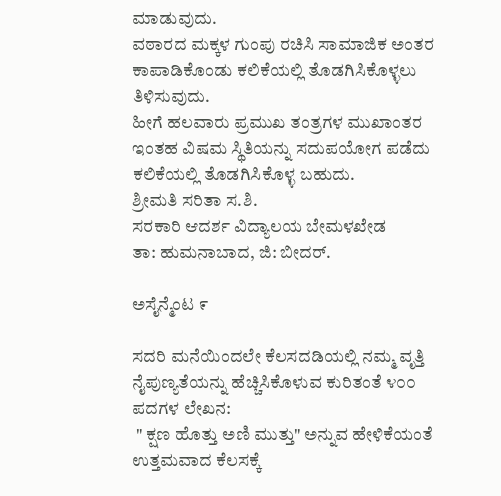ಮಾಡುವುದು.
ವಠಾರದ ಮಕ್ಕಳ ಗುಂಪು ರಚಿಸಿ ಸಾಮಾಜಿಕ ಅಂತರ ಕಾಪಾಡಿಕೊಂಡು ಕಲಿಕೆಯಲ್ಲಿ ತೊಡಗಿಸಿಕೊಳ್ಳಲು ತಿಳಿಸುವುದು.
ಹೀಗೆ ಹಲವಾರು ಪ್ರಮುಖ ತಂತ್ರಗಳ ಮುಖಾಂತರ ಇಂತಹ ವಿಷಮ ಸ್ಥಿತಿಯನ್ನು ಸದುಪಯೋಗ ಪಡೆದು ಕಲಿಕೆಯಲ್ಲಿ ತೊಡಗಿಸಿಕೊಳ್ಳ ಬಹುದು.
ಶ್ರೀಮತಿ ಸರಿತಾ ಸ.ಶಿ.
ಸರಕಾರಿ ಆದರ್ಶ ವಿದ್ಯಾಲಯ ಬೇಮಳಖೇಡ
ತಾ: ಹುಮನಾಬಾದ, ಜಿ: ಬೀದರ್.

ಅಸೈನ್ಮೆಂಟ ೯

ಸದರಿ ಮನೆಯಿಂದಲೇ ಕೆಲಸದಡಿಯಲ್ಲಿ ನಮ್ಮ ವೃತ್ತಿ ನೈಪುಣ್ಯತೆಯನ್ನು ಹೆಚ್ಚಿಸಿಕೊಳುವ ಕುರಿತಂತೆ ೪೦೦ ಪದಗಳ ಲೇಖನ:
 " ಕ್ಷಣ ಹೊತ್ತು ಅಣಿ ಮುತ್ತು" ಅನ್ನುವ ಹೇಳಿಕೆಯಂತೆ ಉತ್ತಮವಾದ ಕೆಲಸಕ್ಕೆ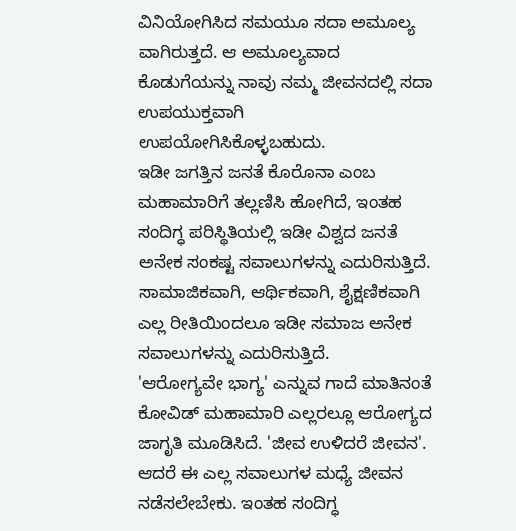ವಿನಿಯೋಗಿಸಿದ ಸಮಯೂ ಸದಾ ಅಮೂಲ್ಯ ವಾಗಿರುತ್ತದೆ. ಆ ಅಮೂಲ್ಯವಾದ ಕೊಡುಗೆಯನ್ನು ನಾವು ನಮ್ಮ ಜೀವನದಲ್ಲಿ ಸದಾ ಉಪಯುಕ್ತವಾಗಿ ಉಪಯೋಗಿಸಿಕೊಳ್ಳಬಹುದು.
ಇಡೀ ಜಗತ್ತಿನ ಜನತೆ ಕೊರೊನಾ ಎಂಬ ಮಹಾಮಾರಿಗೆ ತಲ್ಲಣಿಸಿ ಹೋಗಿದೆ, ಇಂತಹ ಸಂದಿಗ್ಧ ಪರಿಸ್ಥಿತಿಯಲ್ಲಿ ಇಡೀ ವಿಶ್ವದ ಜನತೆ ಅನೇಕ ಸಂಕಷ್ಟ ಸವಾಲುಗಳನ್ನು ಎದುರಿಸುತ್ತಿದೆ. ಸಾಮಾಜಿಕವಾಗಿ, ಆರ್ಥಿಕವಾಗಿ, ಶೈಕ್ಷಣಿಕವಾಗಿ ಎಲ್ಲ ರೀತಿಯಿಂದಲೂ ಇಡೀ ಸಮಾಜ ಅನೇಕ ಸವಾಲುಗಳನ್ನು ಎದುರಿಸುತ್ತಿದೆ.
'ಆರೋಗ್ಯವೇ ಭಾಗ್ಯ' ಎನ್ನುವ ಗಾದೆ ಮಾತಿನಂತೆ ಕೋವಿಡ್ ಮಹಾಮಾರಿ ಎಲ್ಲರಲ್ಲೂ ಆರೋಗ್ಯದ ಜಾಗೃತಿ ಮೂಡಿಸಿದೆ. 'ಜೀವ ಉಳಿದರೆ ಜೀವನ'. ಆದರೆ ಈ ಎಲ್ಲ ಸವಾಲುಗಳ ಮಧ್ಯೆ ಜೀವನ ನಡೆಸಲೇಬೇಕು. ಇಂತಹ ಸಂದಿಗ್ಧ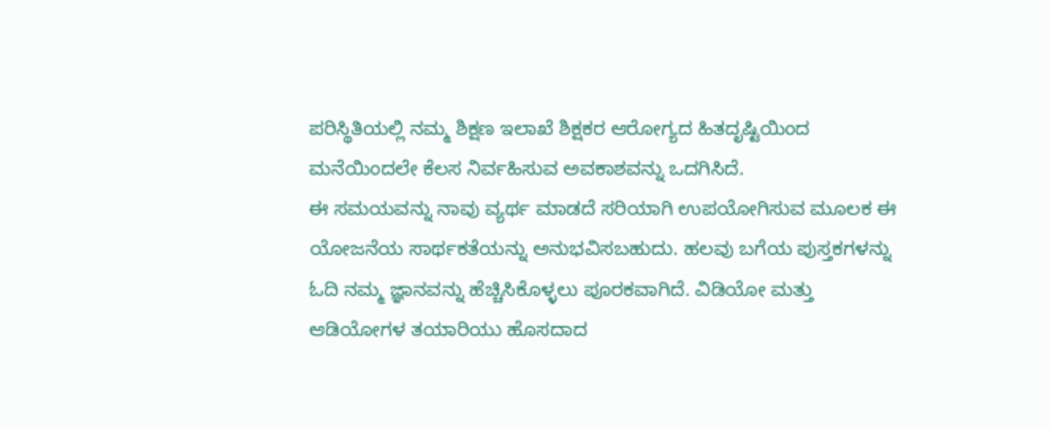ಪರಿಸ್ಥಿತಿಯಲ್ಲಿ ನಮ್ಮ ಶಿಕ್ಷಣ ಇಲಾಖೆ ಶಿಕ್ಷಕರ ಆರೋಗ್ಯದ ಹಿತದೃಷ್ಟಿಯಿಂದ ಮನೆಯಿಂದಲೇ ಕೆಲಸ ನಿರ್ವಹಿಸುವ ಅವಕಾಶವನ್ನು ಒದಗಿಸಿದೆ.
ಈ ಸಮಯವನ್ನು ನಾವು ವ್ಯರ್ಥ ಮಾಡದೆ ಸರಿಯಾಗಿ ಉಪಯೋಗಿಸುವ ಮೂಲಕ ಈ ಯೋಜನೆಯ ಸಾರ್ಥಕತೆಯನ್ನು ಅನುಭವಿಸಬಹುದು. ಹಲವು ಬಗೆಯ ಪುಸ್ತಕಗಳನ್ನು ಓದಿ ನಮ್ಮ ಜ್ಞಾನವನ್ನು ಹೆಚ್ಚಿಸಿಕೊಳ್ಳಲು ಪೂರಕವಾಗಿದೆ. ವಿಡಿಯೋ ಮತ್ತು ಆಡಿಯೋಗಳ ತಯಾರಿಯು ಹೊಸದಾದ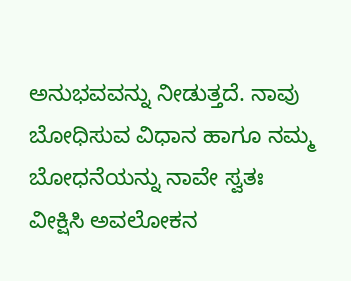ಅನುಭವವನ್ನು ನೀಡುತ್ತದೆ. ನಾವು ಬೋಧಿಸುವ ವಿಧಾನ ಹಾಗೂ ನಮ್ಮ ಬೋಧನೆಯನ್ನು ನಾವೇ ಸ್ವತಃ ವೀಕ್ಷಿಸಿ ಅವಲೋಕನ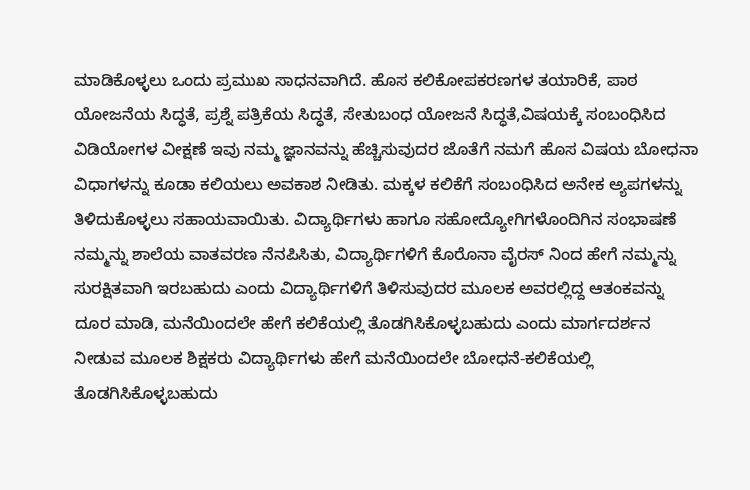ಮಾಡಿಕೊಳ್ಳಲು ಒಂದು ಪ್ರಮುಖ ಸಾಧನವಾಗಿದೆ. ಹೊಸ ಕಲಿಕೋಪಕರಣಗಳ ತಯಾರಿಕೆ, ಪಾಠ ಯೋಜನೆಯ ಸಿದ್ಧತೆ, ಪ್ರಶ್ನೆ ಪತ್ರಿಕೆಯ ಸಿದ್ಧತೆ, ಸೇತುಬಂಧ ಯೋಜನೆ ಸಿದ್ಧತೆ,ವಿಷಯಕ್ಕೆ ಸಂಬಂಧಿಸಿದ ವಿಡಿಯೋಗಳ ವೀಕ್ಷಣೆ ಇವು ನಮ್ಮ ಜ್ಞಾನವನ್ನು ಹೆಚ್ಚಿಸುವುದರ ಜೊತೆಗೆ ನಮಗೆ ಹೊಸ ವಿಷಯ ಬೋಧನಾ ವಿಧಾಗಳನ್ನು ಕೂಡಾ ಕಲಿಯಲು ಅವಕಾಶ ನೀಡಿತು. ಮಕ್ಕಳ ಕಲಿಕೆಗೆ ಸಂಬಂಧಿಸಿದ ಅನೇಕ ಅ್ಯಪಗಳನ್ನು ತಿಳಿದುಕೊಳ್ಳಲು ಸಹಾಯವಾಯಿತು. ವಿದ್ಯಾರ್ಥಿಗಳು ಹಾಗೂ ಸಹೋದ್ಯೋಗಿಗಳೊಂದಿಗಿನ ಸಂಭಾಷಣೆ ನಮ್ಮನ್ನು ಶಾಲೆಯ ವಾತವರಣ ನೆನಪಿಸಿತು, ವಿದ್ಯಾರ್ಥಿಗಳಿಗೆ ಕೊರೊನಾ ವೈರಸ್ ನಿಂದ ಹೇಗೆ ನಮ್ಮನ್ನು ಸುರಕ್ಷಿತವಾಗಿ ಇರಬಹುದು ಎಂದು ವಿದ್ಯಾರ್ಥಿಗಳಿಗೆ ತಿಳಿಸುವುದರ ಮೂಲಕ ಅವರಲ್ಲಿದ್ದ ಆತಂಕವನ್ನು ದೂರ ಮಾಡಿ, ಮನೆಯಿಂದಲೇ ಹೇಗೆ ಕಲಿಕೆಯಲ್ಲಿ ತೊಡಗಿಸಿಕೊಳ್ಳಬಹುದು ಎಂದು ಮಾರ್ಗದರ್ಶನ ನೀಡುವ ಮೂಲಕ ಶಿಕ್ಷಕರು ವಿದ್ಯಾರ್ಥಿಗಳು ಹೇಗೆ ಮನೆಯಿಂದಲೇ ಬೋಧನೆ-ಕಲಿಕೆಯಲ್ಲಿ ತೊಡಗಿಸಿಕೊಳ್ಳಬಹುದು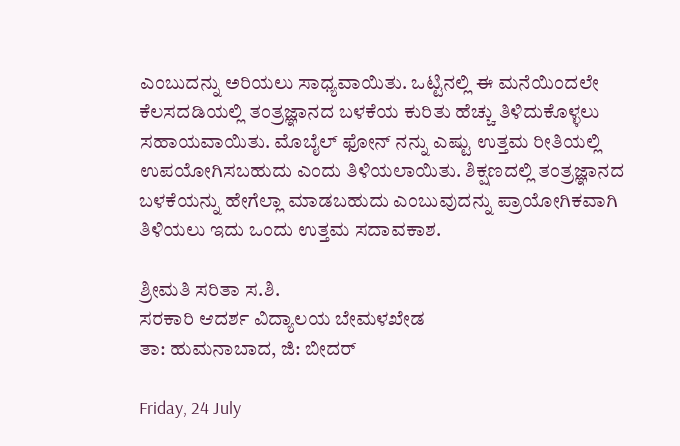ಎಂಬುದನ್ನು ಅರಿಯಲು ಸಾಧ್ಯವಾಯಿತು. ಒಟ್ಟಿನಲ್ಲಿ ಈ ಮನೆಯಿಂದಲೇ ಕೆಲಸದಡಿಯಲ್ಲಿ ತಂತ್ರಜ್ಞಾನದ ಬಳಕೆಯ ಕುರಿತು ಹೆಚ್ಚು ತಿಳಿದುಕೊಳ್ಳಲು ಸಹಾಯವಾಯಿತು. ಮೊಬೈಲ್ ಫೋನ್ ನನ್ನು ಎಷ್ಟು ಉತ್ತಮ ರೀತಿಯಲ್ಲಿ ಉಪಯೋಗಿಸಬಹುದು ಎಂದು ತಿಳಿಯಲಾಯಿತು. ಶಿಕ್ಷಣದಲ್ಲಿ ತಂತ್ರಜ್ಞಾನದ ಬಳಕೆಯನ್ನು ಹೇಗೆಲ್ಲಾ ಮಾಡಬಹುದು ಎಂಬುವುದನ್ನು ಪ್ರಾಯೋಗಿಕವಾಗಿ ತಿಳಿಯಲು ಇದು ಒಂದು ಉತ್ತಮ ಸದಾವಕಾಶ.

ಶ್ರೀಮತಿ ಸರಿತಾ ಸ.ಶಿ.
ಸರಕಾರಿ ಆದರ್ಶ ವಿದ್ಯಾಲಯ ಬೇಮಳಖೇಡ
ತಾ: ಹುಮನಾಬಾದ, ಜಿ: ಬೀದರ್

Friday, 24 July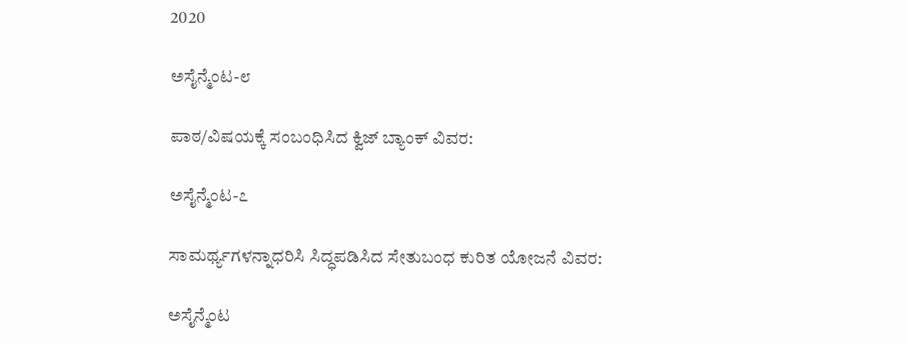2020

ಅಸೈನ್ಮೆಂಟ-೮

ಪಾಠ/ವಿಷಯಕ್ಕೆ ಸಂಬಂಧಿಸಿದ ಕ್ವಿಜ್ ಬ್ಯಾಂಕ್ ವಿವರ:

ಅಸೈನ್ಮೆಂಟ-೭

ಸಾಮರ್ಥ್ಯಗಳನ್ನಾಧರಿಸಿ ಸಿದ್ಧಪಡಿಸಿದ ಸೇತುಬಂಧ ಕುರಿತ ಯೋಜನೆ ವಿವರ:

ಅಸೈನ್ಮೆಂಟ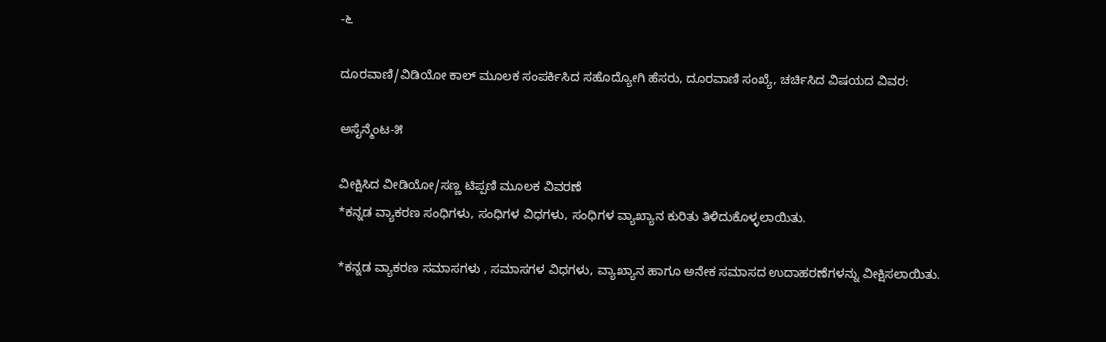-೬

ದೂರವಾಣಿ/ವಿಡಿಯೋ ಕಾಲ್ ಮೂಲಕ ಸಂಪರ್ಕಿಸಿದ ಸಹೊದ್ಯೋಗಿ ಹೆಸರು, ದೂರವಾಣಿ ಸಂಖ್ಯೆ, ಚರ್ಚಿಸಿದ ವಿಷಯದ ವಿವರ:

ಅಸೈನ್ಮೆಂಟ-೫

ವೀಕ್ಷಿಸಿದ ವೀಡಿಯೋ/ಸಣ್ಣ ಟಿಪ್ಪಣಿ ಮೂಲಕ ವಿವರಣೆ
*ಕನ್ನಡ ವ್ಯಾಕರಣ ಸಂಧಿಗಳು, ಸಂಧಿಗಳ ವಿಧಗಳು, ಸಂಧಿಗಳ ವ್ಯಾಖ್ಯಾನ ಕುರಿತು ತಿಳಿದುಕೊಳ್ಳಲಾಯಿತು.

*ಕನ್ನಡ ವ್ಯಾಕರಣ ಸಮಾಸಗಳು , ಸಮಾಸಗಳ ವಿಧಗಳು, ವ್ಯಾಖ್ಯಾನ ಹಾಗೂ ಅನೇಕ ಸಮಾಸದ ಉದಾಹರಣೆಗಳನ್ನು ವೀಕ್ಷಿಸಲಾಯಿತು.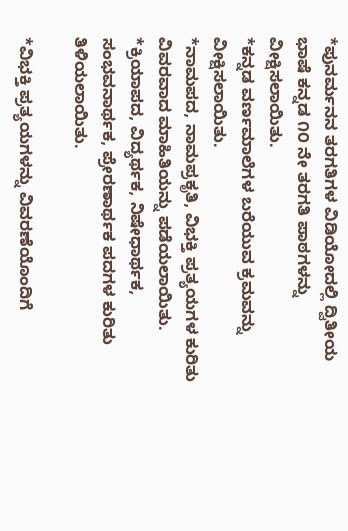*ಪುನರ್ಮನನ ತರಗತಿಗಳ ವಿಡಿಯೋದಲ್ಲಿ ದ್ವಿತೀಯ ಭಾಷೆ ಕನ್ನಡ ೧೦ ನೇ ತರಗತಿ ಪಾಠಗಳನ್ನು ವೀಕ್ಷಿಸಲಾಯಿತು.
*ಕನ್ನಡ ವರ್ಣಮಾಲೆಗಳ ಬರೆಯುವ ಕ್ರಮವನ್ನು ವೀಕ್ಷಿಸಲಾಯಿತು.
*ನಾಮಪದ, ನಾಮಪ್ರಕೃತಿ, ವಿಭಕ್ತಿ ಪ್ರತ್ಯಯಗಳ ಕುರಿತು ವಿವರವಾದ ಮಾಹಿತಿಯನ್ನು ಪಡೆಯಲಾಯಿತು.
*ಕ್ರಿಯಾಪದ, ವಿದ್ಯರ್ಥಕ, ನಿಷೇಧಾರ್ಥಕ, ಸಂಭವನಾರ್ಥಕ, ಪ್ರೇರಣಾರ್ಥಕ ಪದಗಳ ಕುರಿತು ತಿಳಿಯಲಾಯಿತು.

*ವಿಭಕ್ತಿ ಪ್ರತ್ಯಯಗಳನ್ನು ವಿವರಣೆಯೊಂದಿಗೆ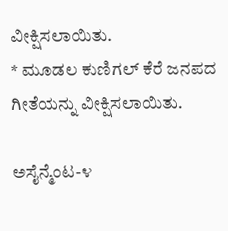ವೀಕ್ಷಿಸಲಾಯಿತು.
* ಮೂಡಲ ಕುಣಿಗಲ್ ಕೆರೆ ಜನಪದ ಗೀತೆಯನ್ನು ವೀಕ್ಷಿಸಲಾಯಿತು.

ಅಸೈನ್ಮೆಂಟ-೪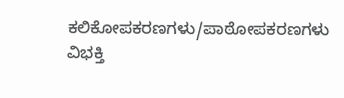ಕಲಿಕೋಪಕರಣಗಳು/ಪಾಠೋಪಕರಣಗಳು
ವಿಭಕ್ತಿ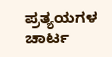ಪ್ರತ್ಯಯಗಳ ಚಾರ್ಟ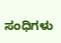ಸಂಧಿಗಳು